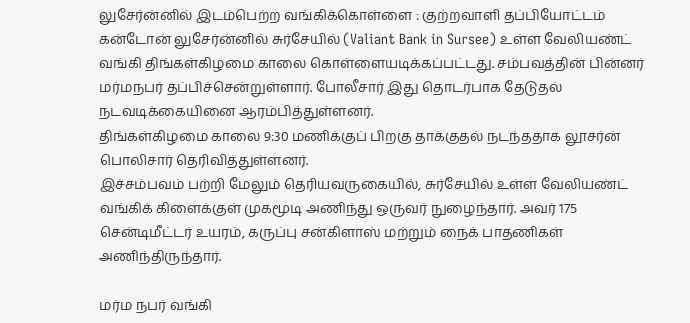லுசேர்ன்னில் இடம்பெற்ற வங்கிக்கொள்ளை : குற்றவாளி தப்பியோட்டம் கன்டோன் லுசேர்ன்னில் சுர்சேயில் (Valiant Bank in Sursee) உள்ள வேலியண்ட் வங்கி திங்கள்கிழமை காலை கொள்ளையடிக்கப்பட்டது. சம்பவத்தின் பின்னர் மர்மநபர் தப்பிச்சென்றுள்ளார். போலீசார் இது தொடர்பாக தேடுதல் நடவடிக்கையினை ஆரம்பித்துள்ளனர்.
திங்கள்கிழமை காலை 9:30 மணிக்குப் பிறகு தாக்குதல் நடந்ததாக லூசர்ன் பொலிசார் தெரிவித்துள்ளனர்.
இச்சம்பவம் பற்றி மேலும் தெரியவருகையில், சுர்சேயில் உள்ள வேலியண்ட் வங்கிக் கிளைக்குள் முகமூடி அணிந்து ஒருவர் நுழைந்தார். அவர் 175 சென்டிமீட்டர் உயரம், கருப்பு சன்கிளாஸ் மற்றும் நைக் பாதணிகள் அணிந்திருந்தார்.

மர்ம நபர் வங்கி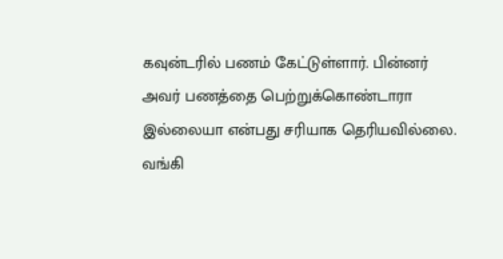கவுன்டரில் பணம் கேட்டுள்ளார். பின்னர் அவர் பணத்தை பெற்றுக்கொண்டாரா இல்லையா என்பது சரியாக தெரியவில்லை. வங்கி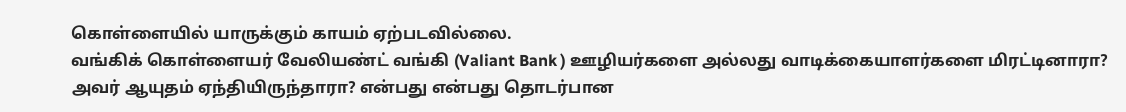கொள்ளையில் யாருக்கும் காயம் ஏற்படவில்லை.
வங்கிக் கொள்ளையர் வேலியண்ட் வங்கி (Valiant Bank ) ஊழியர்களை அல்லது வாடிக்கையாளர்களை மிரட்டினாரா? அவர் ஆயுதம் ஏந்தியிருந்தாரா? என்பது என்பது தொடர்பான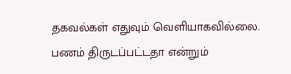தகவல்கள் எதுவும் வெளியாகவில்லை.
பணம் திருடப்பட்டதா என்றும்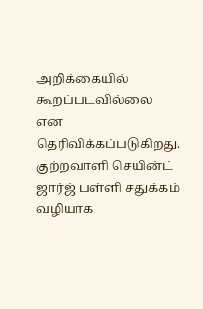அறிக்கையில் கூறப்படவில்லை என தெரிவிக்கப்படுகிறது. குற்றவாளி செயின்ட் ஜார்ஜ் பள்ளி சதுக்கம் வழியாக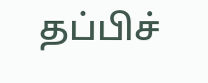தப்பிச்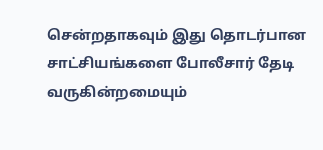சென்றதாகவும் இது தொடர்பான சாட்சியங்களை போலீசார் தேடி வருகின்றமையும்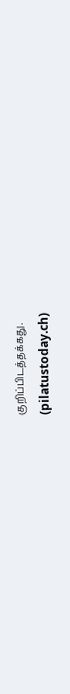குறிப்பிடத்தக்கது.
(pilatustoday.ch)